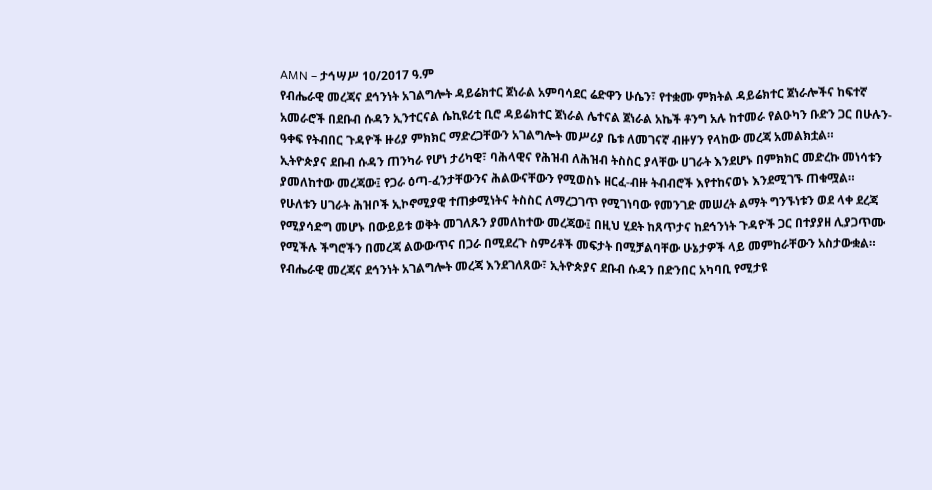AMN – ታኅሣሥ 10/2017 ዓ.ም
የብሔራዊ መረጃና ደኅንነት አገልግሎት ዳይሬክተር ጀነራል አምባሳደር ሬድዋን ሁሴን፣ የተቋሙ ምክትል ዳይሬክተር ጀነራሎችና ከፍተኛ አመራሮች በደቡብ ሱዳን ኢንተርናል ሴኪዩሪቲ ቢሮ ዳይሬክተር ጀነራል ሌተናል ጀነራል አኬች ቶንግ አሉ ከተመራ የልዑካን ቡድን ጋር በሁሉን-ዓቀፍ የትብበር ጉዳዮች ዙሪያ ምክክር ማድረጋቸውን አገልግሎት መሥሪያ ቤቱ ለመገናኛ ብዙሃን የላከው መረጃ አመልክቷል።
ኢትዮጵያና ደቡብ ሱዳን ጠንካራ የሆነ ታሪካዊ፣ ባሕላዊና የሕዝብ ለሕዝብ ትስስር ያላቸው ሀገራት እንደሆኑ በምክክር መድረኩ መነሳቱን ያመለከተው መረጃው፤ የጋራ ዕጣ-ፈንታቸውንና ሕልውናቸውን የሚወስኑ ዘርፈ-ብዙ ትብብሮች እየተከናወኑ እንደሚገኙ ጠቁሟል።
የሁለቱን ሀገራት ሕዝቦች ኢኮኖሚያዊ ተጠቃሚነትና ትስስር ለማረጋገጥ የሚገነባው የመንገድ መሠረት ልማት ግንኙነቱን ወደ ላቀ ደረጃ የሚያሳድግ መሆኑ በውይይቱ ወቅት መገለጹን ያመለከተው መረጃው፤ በዚህ ሂደት ከጸጥታና ከደኅንነት ጉዳዮች ጋር በተያያዘ ሊያጋጥሙ የሚችሉ ችግሮችን በመረጃ ልውውጥና በጋራ በሚደረጉ ስምሪቶች መፍታት በሚቻልባቸው ሁኔታዎች ላይ መምከራቸውን አስታውቋል።
የብሔራዊ መረጃና ደኅንነት አገልግሎት መረጃ እንደገለጸው፣ ኢትዮጵያና ደቡብ ሱዳን በድንበር አካባቢ የሚታዩ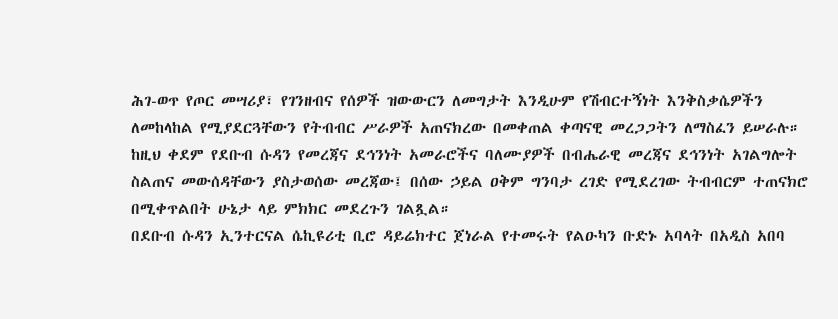ሕገ-ወጥ የጦር መሣሪያ፣ የገንዘብና የሰዎች ዝውውርን ለመግታት እንዲሁም የሽብርተኝነት እንቅስቃሴዎችን ለመከላከል የሚያደርጓቸውን የትብብር ሥራዎች አጠናክረው በመቀጠል ቀጣናዊ መረጋጋትን ለማስፈን ይሠራሉ።
ከዚህ ቀደም የደቡብ ሱዳን የመረጃና ደኅንነት አመራሮችና ባለሙያዎች በብሔራዊ መረጃና ደኅንነት አገልግሎት ስልጠና መውሰዳቸውን ያስታወሰው መረጃው፤ በሰው ኃይል ዐቅም ግንባታ ረገድ የሚደረገው ትብብርም ተጠናክሮ በሚቀጥልበት ሁኔታ ላይ ምክክር መደረጉን ገልጿል።
በደቡብ ሱዳን ኢንተርናል ሴኪዩሪቲ ቢሮ ዳይሬክተር ጀነራል የተመሩት የልዑካን ቡድኑ አባላት በአዲስ አበባ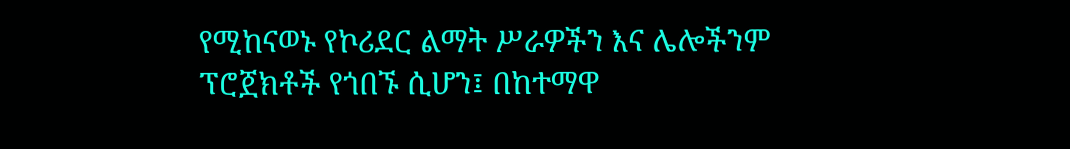የሚከናወኑ የኮሪደር ልማት ሥራዎችን እና ሌሎችንም ፕሮጀክቶች የጎበኙ ሲሆን፤ በከተማዋ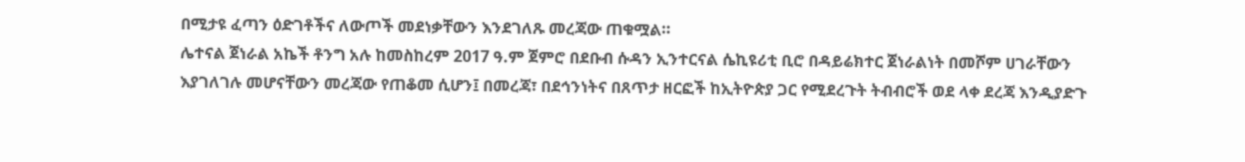በሚታዩ ፈጣን ዕድገቶችና ለውጦች መደነቃቸውን እንደገለጹ መረጃው ጠቁሟል።
ሌተናል ጀነራል አኬች ቶንግ አሉ ከመስከረም 2017 ዓ.ም ጀምሮ በደቡብ ሱዳን ኢንተርናል ሴኪዩሪቲ ቢሮ በዳይሬክተር ጀነራልነት በመሾም ሀገራቸውን እያገለገሉ መሆናቸውን መረጃው የጠቆመ ሲሆን፤ በመረጃ፣ በደኅንነትና በጸጥታ ዘርፎች ከኢትዮጵያ ጋር የሚደረጉት ትብብሮች ወደ ላቀ ደረጃ እንዲያድጉ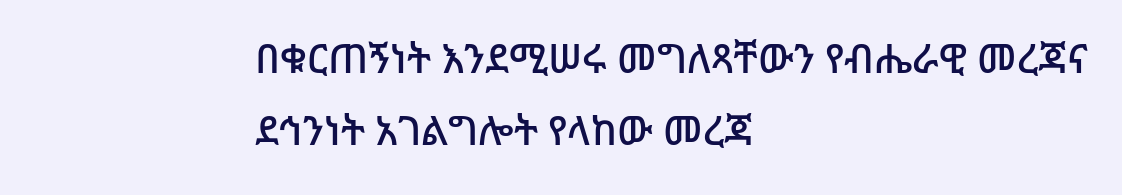በቁርጠኝነት እንደሚሠሩ መግለጻቸውን የብሔራዊ መረጃና ደኅንነት አገልግሎት የላከው መረጃ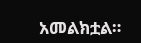አመልክቷል።